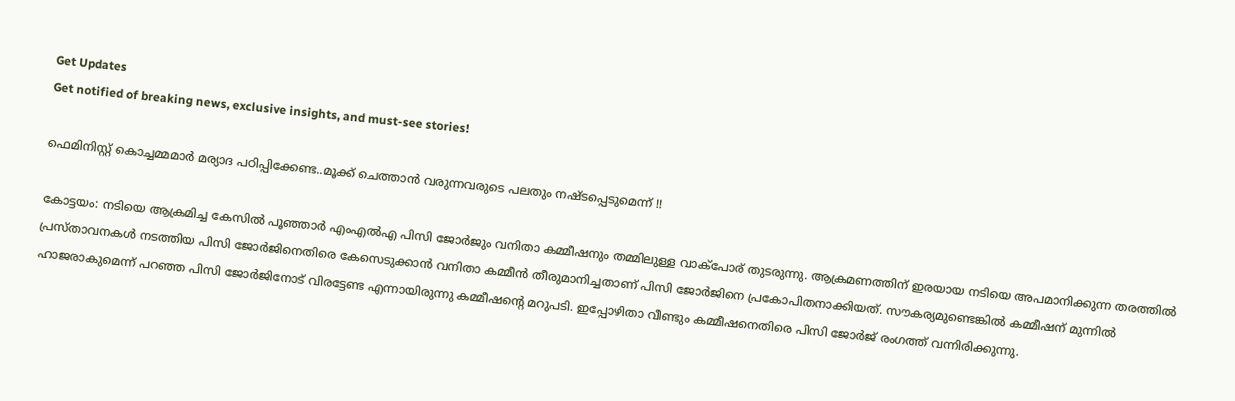Get Updates
Get notified of breaking news, exclusive insights, and must-see stories!

ഫെമിനിസ്റ്റ് കൊച്ചമ്മമാർ മര്യാദ പഠിപ്പിക്കേണ്ട..മൂക്ക് ചെത്താൻ വരുന്നവരുടെ പലതും നഷ്ടപ്പെടുമെന്ന് !!

കോട്ടയം: നടിയെ ആക്രമിച്ച കേസില്‍ പൂഞ്ഞാര്‍ എംഎല്‍എ പിസി ജോര്‍ജും വനിതാ കമ്മീഷനും തമ്മിലുള്ള വാക്‌പോര് തുടരുന്നു. ആക്രമണത്തിന് ഇരയായ നടിയെ അപമാനിക്കുന്ന തരത്തില്‍ പ്രസ്താവനകള്‍ നടത്തിയ പിസി ജോര്‍ജിനെതിരെ കേസെടുക്കാന്‍ വനിതാ കമ്മീന്‍ തീരുമാനിച്ചതാണ് പിസി ജോര്‍ജിനെ പ്രകോപിതനാക്കിയത്. സൗകര്യമുണ്ടെങ്കില്‍ കമ്മീഷന് മുന്നില്‍ ഹാജരാകുമെന്ന് പറഞ്ഞ പിസി ജോര്‍ജിനോട് വിരട്ടേണ്ട എന്നായിരുന്നു കമ്മീഷന്റെ മറുപടി. ഇപ്പോഴിതാ വീണ്ടും കമ്മീഷനെതിരെ പിസി ജോര്‍ജ് രംഗത്ത് വന്നിരിക്കുന്നു.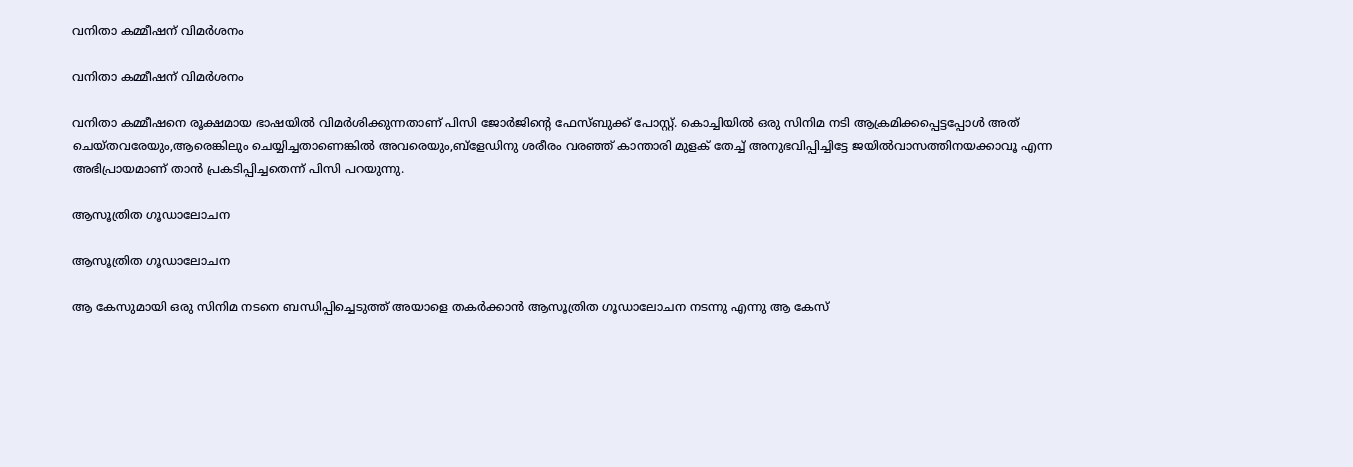വനിതാ കമ്മീഷന് വിമർശനം

വനിതാ കമ്മീഷന് വിമർശനം

വനിതാ കമ്മീഷനെ രൂക്ഷമായ ഭാഷയില്‍ വിമര്‍ശിക്കുന്നതാണ് പിസി ജോര്‍ജിന്റെ ഫേസ്ബുക്ക് പോസ്റ്റ്. കൊച്ചിയില്‍ ഒരു സിനിമ നടി ആക്രമിക്കപ്പെട്ടപ്പോള്‍ അത് ചെയ്തവരേയും,ആരെങ്കിലും ചെയ്യിച്ചതാണെങ്കില്‍ അവരെയും,ബ്ളേഡിനു ശരീരം വരഞ്ഞ് കാന്താരി മുളക് തേച്ച് അനുഭവിപ്പിച്ചിട്ടേ ജയില്‍വാസത്തിനയക്കാവൂ എന്ന അഭിപ്രായമാണ് താന്‍ പ്രകടിപ്പിച്ചതെന്ന് പിസി പറയുന്നു.

ആസൂത്രിത ഗൂഡാലോചന

ആസൂത്രിത ഗൂഡാലോചന

ആ കേസുമായി ഒരു സിനിമ നടനെ ബന്ധിപ്പിച്ചെടുത്ത് അയാളെ തകര്‍ക്കാന്‍ ആസൂത്രിത ഗൂഡാലോചന നടന്നു എന്നു ആ കേസ്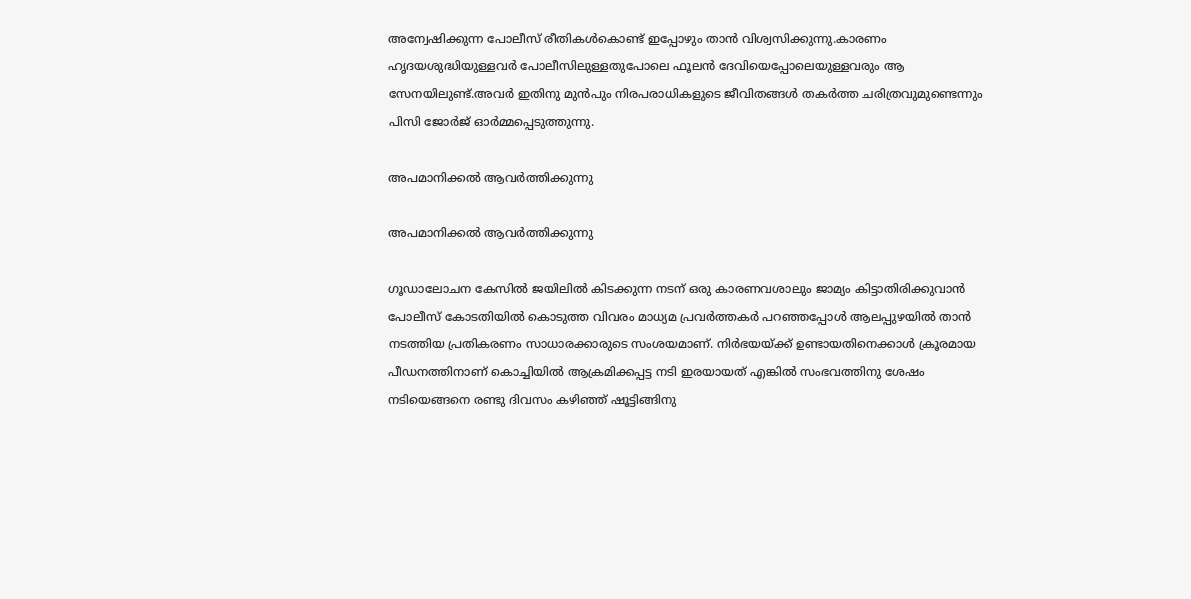അന്വേഷിക്കുന്ന പോലീസ് രീതികള്‍കൊണ്ട് ഇപ്പോഴും താന്‍ വിശ്വസിക്കുന്നു.കാരണം ഹൃദയശുദ്ധിയുള്ളവര്‍ പോലീസിലുള്ളതുപോലെ ഫൂലന്‍ ദേവിയെപ്പോലെയുള്ളവരും ആ സേനയിലുണ്ട്.അവര്‍ ഇതിനു മുന്‍പും നിരപരാധികളുടെ ജീവിതങ്ങള്‍ തകര്‍ത്ത ചരിത്രവുമുണ്ടെന്നും പിസി ജോർജ് ഓർമ്മപ്പെടുത്തുന്നു.

അപമാനിക്കൽ ആവർത്തിക്കുന്നു

അപമാനിക്കൽ ആവർത്തിക്കുന്നു

ഗൂഡാലോചന കേസില്‍ ജയിലില്‍ കിടക്കുന്ന നടന് ഒരു കാരണവശാലും ജാമ്യം കിട്ടാതിരിക്കുവാന്‍ പോലീസ് കോടതിയില്‍ കൊടുത്ത വിവരം മാധ്യമ പ്രവര്‍ത്തകര്‍ പറഞ്ഞപ്പോള്‍ ആലപ്പുഴയില്‍ താൻ നടത്തിയ പ്രതികരണം സാധാരക്കാരുടെ സംശയമാണ്. നിര്‍ഭയയ്ക്ക് ഉണ്ടായതിനെക്കാള്‍ ക്രൂരമായ പീഡനത്തിനാണ് കൊച്ചിയില്‍ ആക്രമിക്കപ്പട്ട നടി ഇരയായത് എങ്കിൽ സംഭവത്തിനു ശേഷം നടിയെങ്ങനെ രണ്ടു ദിവസം കഴിഞ്ഞ് ഷൂട്ടിങ്ങിനു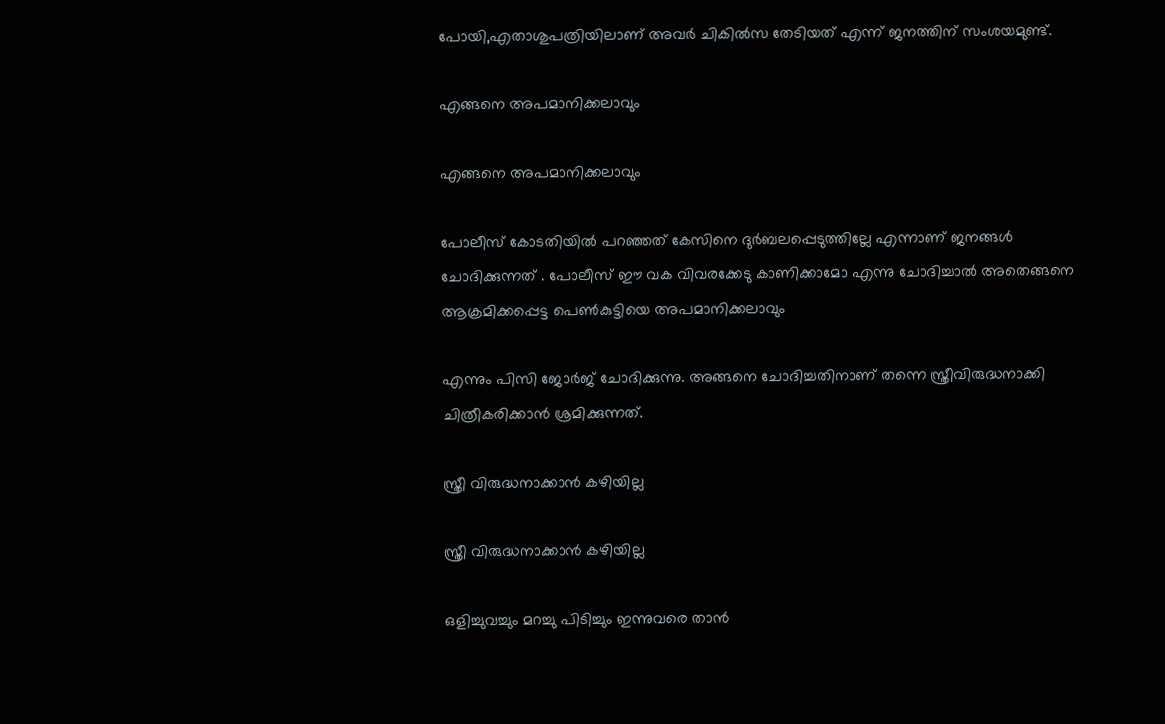പോയി,എതാശുപത്രിയിലാണ് അവര്‍ ചികില്‍സ തേടിയത് എന്ന് ജനത്തിന് സംശയമുണ്ട്.

എങ്ങനെ അപമാനിക്കലാവും

എങ്ങനെ അപമാനിക്കലാവും

പോലീസ് കോടതിയിൽ പറഞ്ഞത് കേസിനെ ദുര്‍ബലപ്പെടുത്തില്ലേ എന്നാണ് ജനങ്ങള്‍ ചോദിക്കുന്നത് . പോലീസ് ഈ വക വിവരക്കേടു കാണിക്കാമോ എന്നു ചോദിച്ചാല്‍ അതെങ്ങനെ ആക്രമിക്കപ്പെട്ട പെണ്‍കുട്ടിയെ അപമാനിക്കലാവും

എന്നും പിസി ജോർജ് ചോദിക്കുന്നു. അങ്ങനെ ചോദിച്ചതിനാണ് തന്നെ സ്ത്രീവിരുദ്ധനാക്കി ചിത്രീകരിക്കാന്‍ ശ്രമിക്കുന്നത്.

സ്ത്രീ വിരുദ്ധനാക്കാൻ കഴിയില്ല

സ്ത്രീ വിരുദ്ധനാക്കാൻ കഴിയില്ല

ഒളിച്ചുവച്ചും മറച്ചു പിടിച്ചും ഇന്നുവരെ താൻ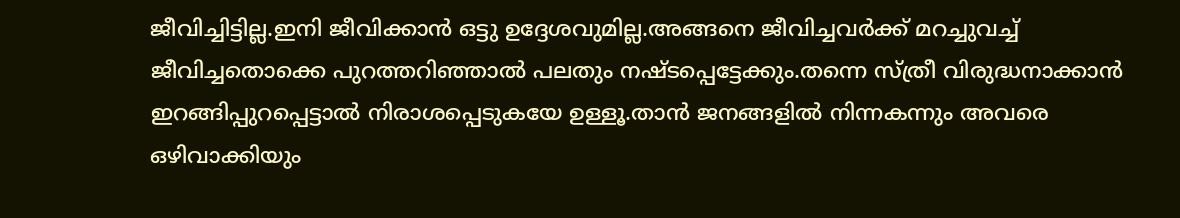ജീവിച്ചിട്ടില്ല.ഇനി ജീവിക്കാന്‍ ഒട്ടു ഉദ്ദേശവുമില്ല.അങ്ങനെ ജീവിച്ചവര്‍ക്ക് മറച്ചുവച്ച് ജീവിച്ചതൊക്കെ പുറത്തറിഞ്ഞാല്‍ പലതും നഷ്ടപ്പെട്ടേക്കും.തന്നെ സ്‌ത്രീ വിരുദ്ധനാക്കാന്‍ ഇറങ്ങിപ്പുറപ്പെട്ടാല്‍ നിരാശപ്പെടുകയേ ഉള്ളൂ.താന്‍ ജനങ്ങളില്‍ നിന്നകന്നും അവരെ ഒഴിവാക്കിയും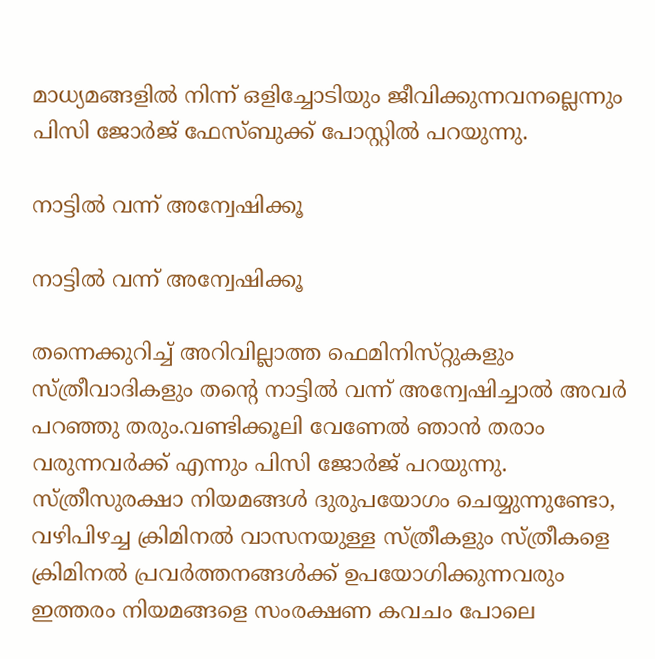മാധ്യമങ്ങളില്‍ നിന്ന് ഒളിച്ചോടിയും ജീവിക്കുന്നവനല്ലെന്നും പിസി ജോർജ് ഫേസ്ബുക്ക് പോസ്റ്റിൽ പറയുന്നു.

നാട്ടിൽ വന്ന് അന്വേഷിക്കൂ

നാട്ടിൽ വന്ന് അന്വേഷിക്കൂ

തന്നെക്കുറിച്ച് അറിവില്ലാത്ത ഫെമിനിസ്‌റ്റുകളും സ്ത്രീവാദികളും തന്റെ നാട്ടില്‍ വന്ന് അന്വേഷിച്ചാൽ അവർ പറഞ്ഞു തരും.വണ്ടിക്കൂലി വേണേല്‍ ഞാന്‍ തരാം വരുന്നവര്‍ക്ക് എന്നും പിസി ജോർജ് പറയുന്നു. സ്‌ത്രീസുരക്ഷാ നിയമങ്ങള്‍ ദുരുപയോഗം ചെയ്യുന്നുണ്ടോ, വഴിപിഴച്ച ക്രിമിനല്‍ വാസനയുള്ള സ്‌ത്രീകളും സ്ത്രീകളെ ക്രിമിനല്‍ പ്രവര്‍ത്തനങ്ങള്‍ക്ക് ഉപയോഗിക്കുന്നവരും ഇത്തരം നിയമങ്ങളെ സംരക്ഷണ കവചം പോലെ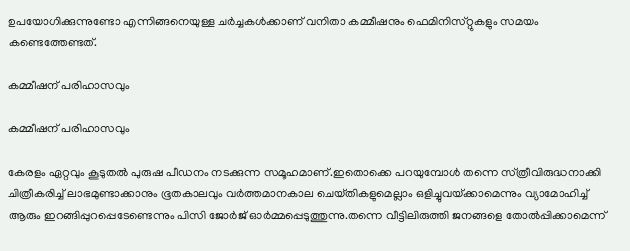ഉപയോഗിക്കുന്നുണ്ടോ എന്നിങ്ങനെയുള്ള ചർച്ചകൾക്കാണ് വനിതാ കമ്മീഷനും ഫെമിനിസ്‌റ്റുകളും സമയം കണ്ടെത്തേണ്ടത്.

കമ്മീഷന് പരിഹാസവും

കമ്മീഷന് പരിഹാസവും

കേരളം ഏറ്റവും കൂടുതല്‍ പുരുഷ പീഡനം നടക്കുന്ന സമൂഹമാണ്.ഇതൊക്കെ പറയുമ്പോള്‍ തന്നെ സ്‌ത്രീവിരുദ്ധനാക്കി ചിത്രീകരിച്ച് ലാഭമുണ്ടാക്കാനും ഭൂതകാലവും വര്‍ത്തമാനകാല ചെയ്‌തികളുമെല്ലാം ഒളിച്ചുവയ്‌ക്കാമെന്നും വ്യാമോഹിച്ച് ആരും ഇറങ്ങിപ്പുറപ്പെടേണ്ടെന്നും പിസി ജോർജ് ഓർമ്മപ്പെടുത്തുന്നു.തന്നെ വീട്ടിലിരുത്തി ജനങ്ങളെ തോല്‍പ്പിക്കാമെന്ന്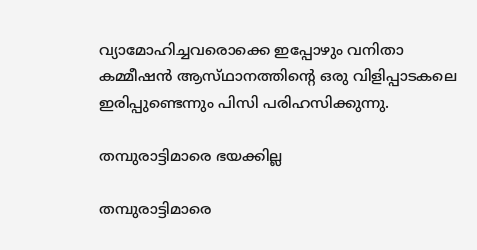വ്യാമോഹിച്ചവരൊക്കെ ഇപ്പോഴും വനിതാ കമ്മീഷന്‍ ആസ്‌ഥാനത്തിന്റെ ഒരു വിളിപ്പാടകലെ ഇരിപ്പുണ്ടെന്നും പിസി പരിഹസിക്കുന്നു.

തമ്പുരാട്ടിമാരെ ഭയക്കില്ല

തമ്പുരാട്ടിമാരെ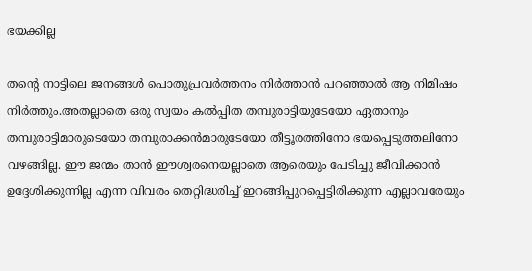ഭയക്കില്ല

തന്റെ നാട്ടിലെ ജനങ്ങള്‍ പൊതുപ്രവര്‍ത്തനം നിര്‍ത്താന്‍ പറഞ്ഞാൽ ആ നിമിഷം നിര്‍ത്തും.അതല്ലാതെ ഒരു സ്വയം കല്‍പ്പിത തമ്പുരാട്ടിയുടേയോ ഏതാനും തമ്പുരാട്ടിമാരുടെയോ തമ്പുരാക്കന്‍മാരുടേയോ തീട്ടൂരത്തിനോ ഭയപ്പെടുത്തലിനോ വഴങ്ങില്ല. ഈ ജന്മം താൻ ഈശ്വരനെയല്ലാതെ ആരെയും പേടിച്ചു ജീവിക്കാന്‍ ഉദ്ദേശിക്കുന്നില്ല എന്ന വിവരം തെറ്റിദ്ധരിച്ച് ഇറങ്ങിപ്പുറപ്പെട്ടിരിക്കുന്ന എല്ലാവരേയും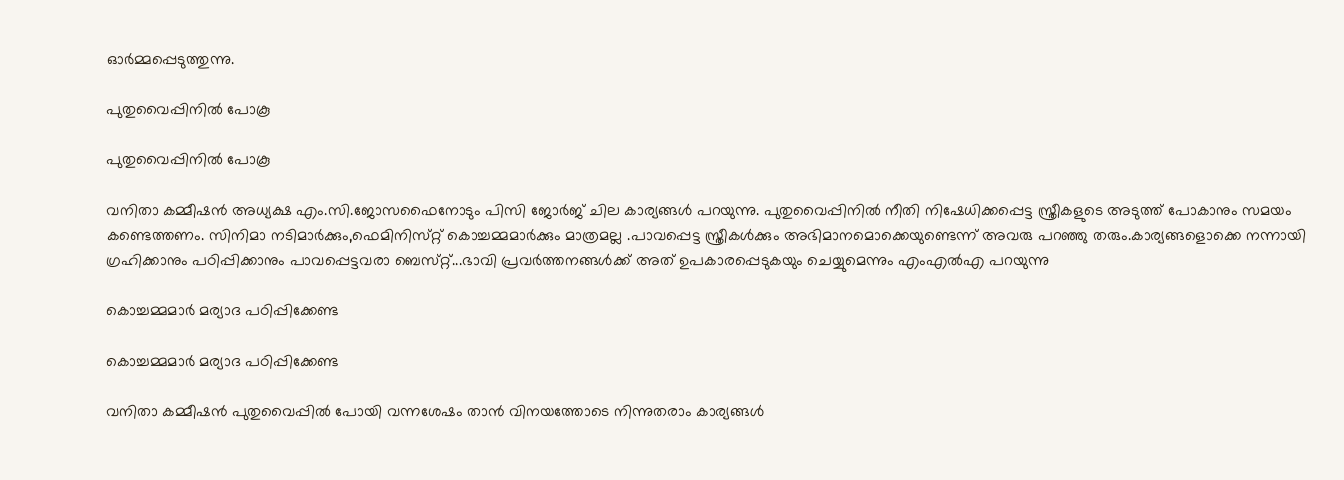ഓർമ്മപ്പെടുത്തുന്നു.

പുതുവൈപ്പിനിൽ പോകൂ

പുതുവൈപ്പിനിൽ പോകൂ

വനിതാ കമ്മീഷൻ അധ്യക്ഷ എം.സി.ജോസഫൈനോടും പിസി ജോർജ് ചില കാര്യങ്ങൾ പറയുന്നു. പുതുവൈപ്പിനിൽ നീതി നിഷേധിക്കപ്പെട്ട സ്ത്രീകളുടെ അടുത്ത് പോകാനും സമയം കണ്ടെത്തണം. സിനിമാ നടിമാര്‍ക്കും,ഫെമിനിസ്‌റ്റ് കൊച്ചമ്മമാര്‍ക്കും മാത്രമല്ല .പാവപ്പെട്ട സ്ത്രീകള്‍ക്കും അഭിമാനമൊക്കെയുണ്ടെന്ന് അവരു പറഞ്ഞു തരും.കാര്യങ്ങളൊക്കെ നന്നായി ഗ്രഹിക്കാനും പഠിപ്പിക്കാനും പാവപ്പെട്ടവരാ ബെസ്‌റ്റ്...ഭാവി പ്രവര്‍ത്തനങ്ങള്‍ക്ക് അത് ഉപകാരപ്പെടുകയും ചെയ്യുമെന്നും എംഎൽഎ പറയുന്നു

കൊച്ചമ്മമാർ മര്യാദ പഠിപ്പിക്കേണ്ട

കൊച്ചമ്മമാർ മര്യാദ പഠിപ്പിക്കേണ്ട

വനിതാ കമ്മീഷൻ പുതുവൈപ്പിൽ പോയി വന്നശേഷം താൻ വിനയത്തോടെ നിന്നുതരാം കാര്യങ്ങള്‍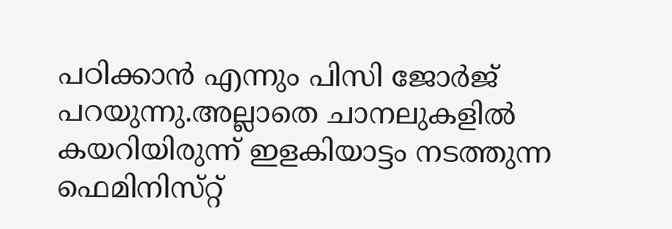പഠിക്കാന്‍ എന്നും പിസി ജോർജ് പറയുന്നു.അല്ലാതെ ചാനലുകളില്‍ കയറിയിരുന്ന് ഇളകിയാട്ടം നടത്തുന്ന ഫെമിനിസ്‌റ്റ്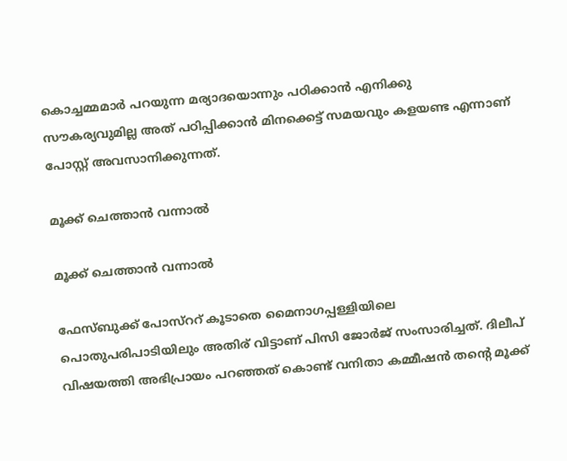കൊച്ചമ്മമാര്‍ പറയുന്ന മര്യാദയൊന്നും പഠിക്കാന്‍ എനിക്കു സൗകര്യവുമില്ല അത് പഠിപ്പിക്കാന്‍ മിനക്കെട്ട് സമയവും കളയണ്ട എന്നാണ് പോസ്റ്റ് അവസാനിക്കുന്നത്.

മൂക്ക് ചെത്താൻ വന്നാൽ

മൂക്ക് ചെത്താൻ വന്നാൽ

ഫേസ്ബുക്ക് പോസ്‌ററ് കൂടാതെ മൈനാഗപ്പള്ളിയിലെ പൊതുപരിപാടിയിലും അതിര് വിട്ടാണ് പിസി ജോര്‍ജ് സംസാരിച്ചത്. ദിലീപ് വിഷയത്തി അഭിപ്രായം പറഞ്ഞത് കൊണ്ട് വനിതാ കമ്മീഷന്‍ തന്റെ മൂക്ക്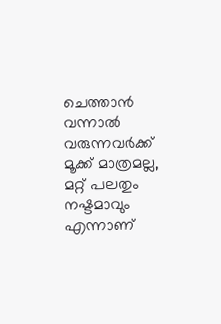ചെത്താന്‍ വന്നാല്‍ വരുന്നവര്‍ക്ക് മൂക്ക് മാത്രമല്ല, മറ്റ് പലതും നഷ്ടമാവും എന്നാണ്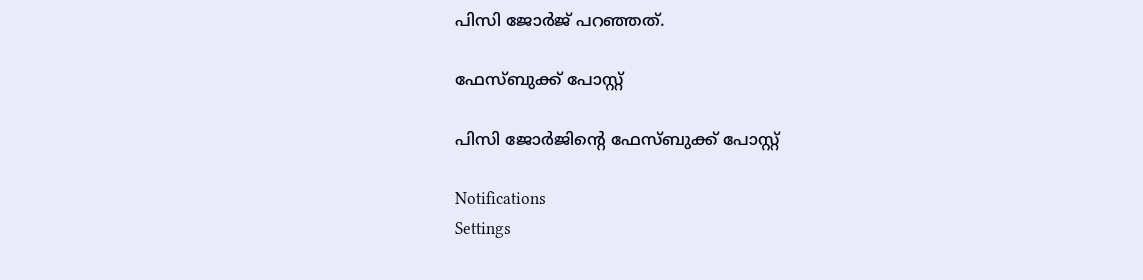പിസി ജോര്‍ജ് പറഞ്ഞത്.

ഫേസ്ബുക്ക് പോസ്റ്റ്

പിസി ജോർജിന്റെ ഫേസ്ബുക്ക് പോസ്റ്റ്

Notifications
Settings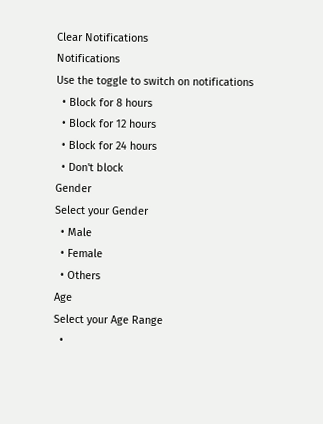Clear Notifications
Notifications
Use the toggle to switch on notifications
  • Block for 8 hours
  • Block for 12 hours
  • Block for 24 hours
  • Don't block
Gender
Select your Gender
  • Male
  • Female
  • Others
Age
Select your Age Range
  •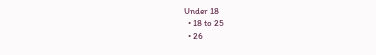Under 18
  • 18 to 25
  • 26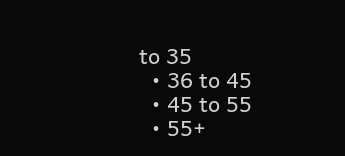to 35
  • 36 to 45
  • 45 to 55
  • 55+